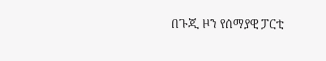በጉጂ ዞን የሰማያዊ ፓርቲ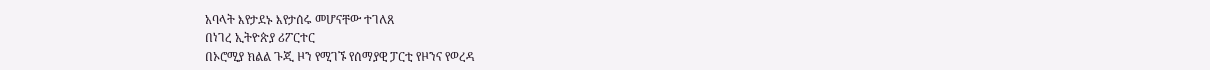አባላት እየታደኑ እየታሰሩ መሆናቸው ተገለጸ
በነገረ ኢትዮጵያ ሪፖርተር
በኦሮሚያ ክልል ጉጂ ዞን የሚገኙ የሰማያዊ ፓርቲ የዞንና የወረዳ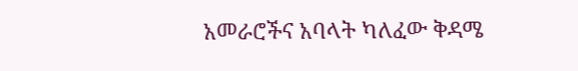አመራሮችና አባላት ካለፈው ቅዳሜ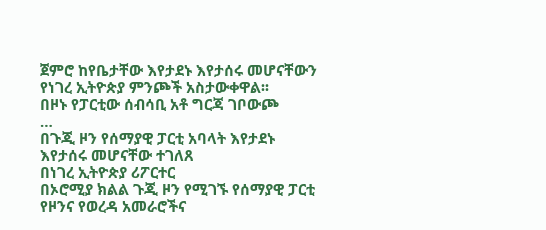ጀምሮ ከየቤታቸው እየታደኑ እየታሰሩ መሆናቸውን የነገረ ኢትዮጵያ ምንጮች አስታውቀዋል፡፡
በዞኑ የፓርቲው ሰብሳቢ አቶ ግርጃ ገቦውጮ
…
በጉጂ ዞን የሰማያዊ ፓርቲ አባላት እየታደኑ እየታሰሩ መሆናቸው ተገለጸ
በነገረ ኢትዮጵያ ሪፖርተር
በኦሮሚያ ክልል ጉጂ ዞን የሚገኙ የሰማያዊ ፓርቲ የዞንና የወረዳ አመራሮችና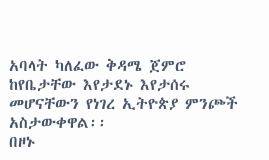አባላት ካለፈው ቅዳሜ ጀምሮ ከየቤታቸው እየታደኑ እየታሰሩ መሆናቸውን የነገረ ኢትዮጵያ ምንጮች አስታውቀዋል፡፡
በዞኑ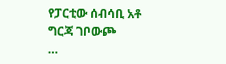የፓርቲው ሰብሳቢ አቶ ግርጃ ገቦውጮ
…